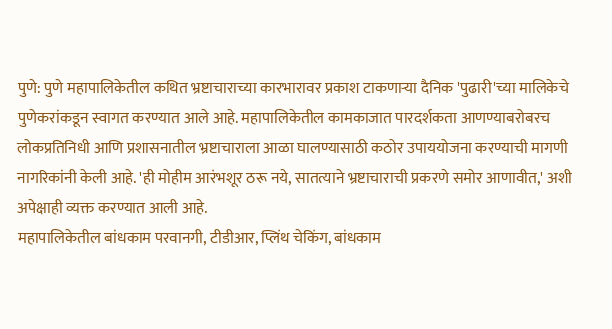पुणे: पुणे महापालिकेतील कथित भ्रष्टाचाराच्या कारभारावर प्रकाश टाकणाऱ्या दैनिक 'पुढारी'च्या मालिकेचे पुणेकरांकडून स्वागत करण्यात आले आहे. महापालिकेतील कामकाजात पारदर्शकता आणण्याबरोबरच लोकप्रतिनिधी आणि प्रशासनातील भ्रष्टाचाराला आळा घालण्यासाठी कठोर उपाययोजना करण्याची मागणी नागरिकांनी केली आहे. 'ही मोहीम आरंभशूर ठरू नये, सातत्याने भ्रष्टाचाराची प्रकरणे समोर आणावीत,' अशी अपेक्षाही व्यक्त करण्यात आली आहे.
महापालिकेतील बांधकाम परवानगी, टीडीआर, प्लिंथ चेकिंग, बांधकाम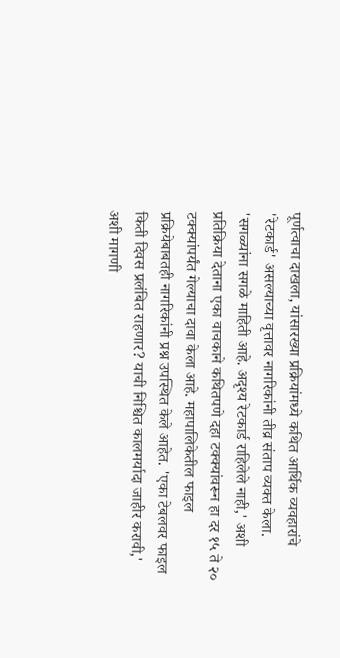पूर्णत्वाचा दाखला, यांसारख्या प्रक्रियांमध्ये कथित आर्थिक व्यवहारांचे 'रेटकार्ड' असल्याच्या वृत्तावर नागरिकांनी तीव्र संताप व्यक्त केला. 'सगळ्यांना सगळे माहिती आहे. अदृश्य रेटकार्ड राहिलेले नाही,' अशी प्रतिक्रिया देताना एका वाचकाने कथितपणे दहा टक्क्यांवरून हा दर १५ ते २० टक्क्यांपर्यंत गेल्याचा दावा केला आहे. महापालिकेतील फाइल प्रक्रियेबाबतही नागरिकांनी प्रश्न उपस्थित केले आहेत. 'एका टेबलवर फाइल किती दिवस प्रलंबित राहणार? याची निश्चित कालमर्यादा जाहीर करावी,' अशी मागणी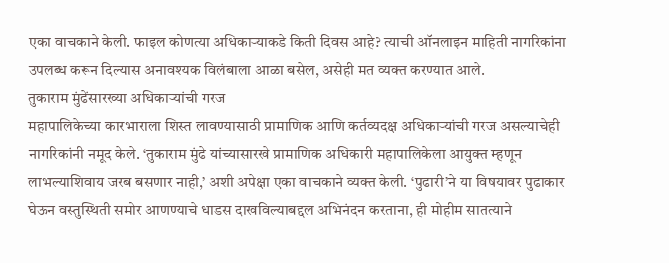एका वाचकाने केली. फाइल कोणत्या अधिकाऱ्याकडे किती दिवस आहे? त्याची ऑनलाइन माहिती नागरिकांना उपलब्ध करून दिल्यास अनावश्यक विलंबाला आळा बसेल, असेही मत व्यक्त करण्यात आले.
तुकाराम मुंढेंसारख्या अधिकाऱ्यांची गरज
महापालिकेच्या कारभाराला शिस्त लावण्यासाठी प्रामाणिक आणि कर्तव्यदक्ष अधिकाऱ्यांची गरज असल्याचेही नागरिकांनी नमूद केले. ‘तुकाराम मुंढे यांच्यासारखे प्रामाणिक अधिकारी महापालिकेला आयुक्त म्हणून लाभल्याशिवाय जरब बसणार नाही,’ अशी अपेक्षा एका वाचकाने व्यक्त केली. ‘पुढारी’ने या विषयावर पुढाकार घेऊन वस्तुस्थिती समोर आणण्याचे धाडस दाखविल्याबद्दल अभिनंदन करताना, ही मोहीम सातत्याने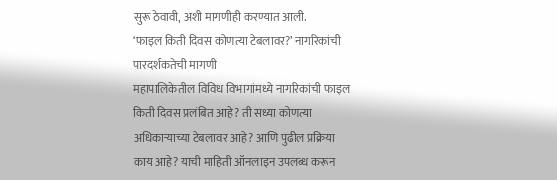सुरू ठेवावी, अशी मागणीही करण्यात आली.
‘फाइल किती दिवस कोणत्या टेबलावर?’ नागरिकांची पारदर्शकतेची मागणी
महापालिकेतील विविध विभागांमध्ये नागरिकांची फाइल किती दिवस प्रलंबित आहे? ती सध्या कोणत्या अधिकाऱ्याच्या टेबलावर आहे? आणि पुढील प्रक्रिया काय आहे? याची माहिती ऑनलाइन उपलब्ध करून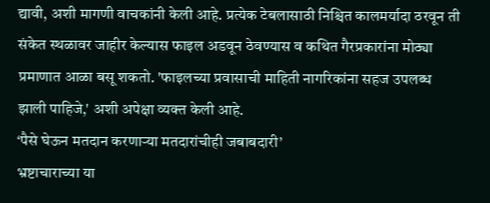द्यावी, अशी मागणी वाचकांनी केली आहे. प्रत्येक टेबलासाठी निश्चित कालमर्यादा ठरवून ती संकेत स्थळावर जाहीर केल्यास फाइल अडवून ठेवण्यास व कथित गैरप्रकारांना मोठ्या प्रमाणात आळा बसू शकतो. 'फाइलच्या प्रवासाची माहिती नागरिकांना सहज उपलब्ध झाली पाहिजे,' अशी अपेक्षा व्यक्त केली आहे.
‘पैसे घेऊन मतदान करणाऱ्या मतदारांचीही जबाबदारी’
भ्रष्टाचाराच्या या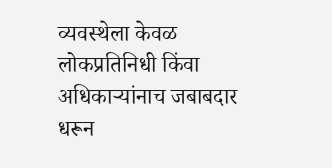व्यवस्थेला केवळ लोकप्रतिनिधी किंवा अधिकाऱ्यांनाच जबाबदार धरून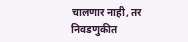चालणार नाही, तर निवडणुकीत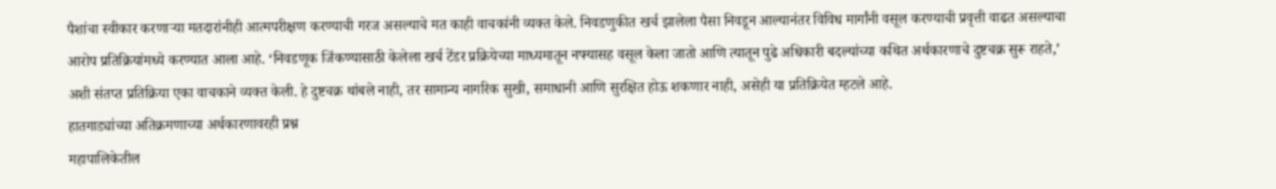पैशांचा स्वीकार करणाऱ्या मतदारांनीही आत्मपरीक्षण करण्याची गरज असल्याचे मत काही वाचकांनी व्यक्त केले. निवडणुकीत खर्च झालेला पैसा निवडून आल्यानंतर विविध मार्गांनी वसूल करण्याची प्रवृत्ती वाढत असल्याचा आरोप प्रतिक्रियांमध्ये करण्यात आला आहे. ‘निवडणूक जिंकण्यासाठी केलेला खर्च टेंडर प्रक्रियेच्या माध्यमातून नफ्यासह वसूल केला जातो आणि त्यातून पुढे अधिकारी बदल्यांच्या कथित अर्थकारणाचे दुष्टचक्र सुरू राहते,’ अशी संतप्त प्रतिक्रिया एका वाचकाने व्यक्त केली. हे दुष्टचक्र थांबले नाही, तर सामान्य नागरिक सुखी, समाधानी आणि सुरक्षित होऊ शकणार नाही, असेही या प्रतिक्रियेत म्हटले आहे.
हातगाड्यांच्या अतिक्रमणाच्या अर्थकारणावरही प्रश्न
महापालिकेतील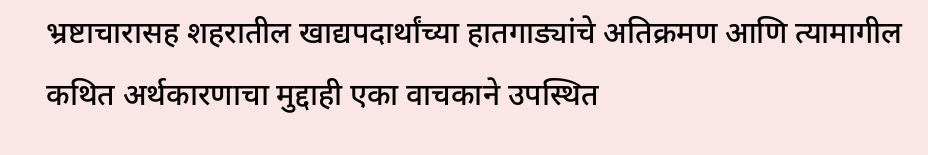भ्रष्टाचारासह शहरातील खाद्यपदार्थांच्या हातगाड्यांचे अतिक्रमण आणि त्यामागील कथित अर्थकारणाचा मुद्दाही एका वाचकाने उपस्थित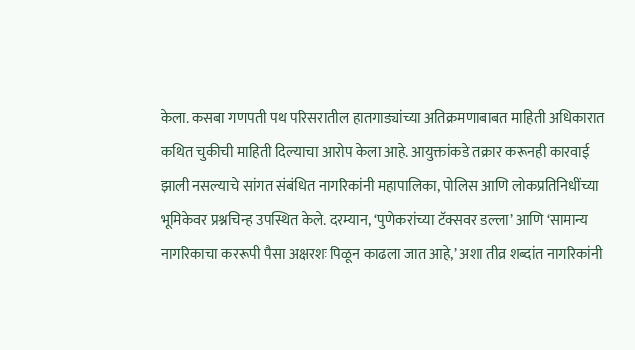केला. कसबा गणपती पथ परिसरातील हातगाड्यांच्या अतिक्रमणाबाबत माहिती अधिकारात कथित चुकीची माहिती दिल्याचा आरोप केला आहे. आयुक्तांकडे तक्रार करूनही कारवाई झाली नसल्याचे सांगत संबंधित नागरिकांनी महापालिका, पोलिस आणि लोकप्रतिनिधींच्या भूमिकेवर प्रश्नचिन्ह उपस्थित केले. दरम्यान, ‘पुणेकरांच्या टॅक्सवर डल्ला’ आणि ‘सामान्य नागरिकाचा कररूपी पैसा अक्षरशः पिळून काढला जात आहे,’ अशा तीव्र शब्दांत नागरिकांनी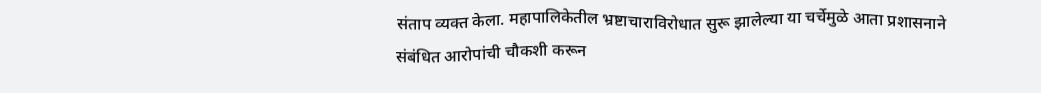संताप व्यक्त केला. महापालिकेतील भ्रष्टाचाराविरोधात सुरू झालेल्या या चर्चेमुळे आता प्रशासनाने संबंधित आरोपांची चौकशी करून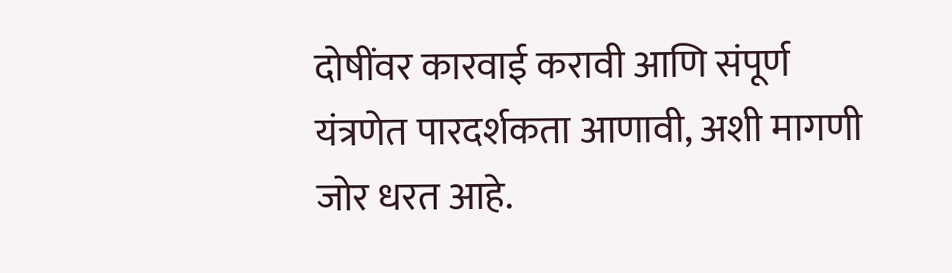दोषींवर कारवाई करावी आणि संपूर्ण यंत्रणेत पारदर्शकता आणावी, अशी मागणी जोर धरत आहे.